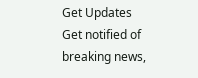Get Updates
Get notified of breaking news,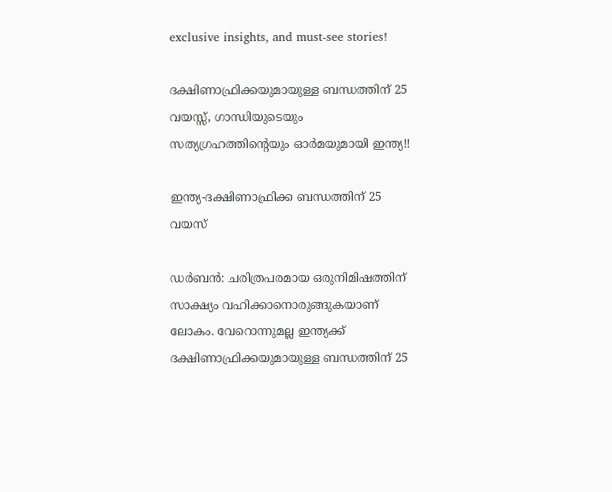exclusive insights, and must-see stories!

ദക്ഷിണാഫ്രിക്കയുമായുള്ള ബന്ധത്തിന് 25 വയസ്സ്, ഗാന്ധിയുടെയും സത്യഗ്രഹത്തിന്റെയും ഓര്‍മയുമായി ഇന്ത്യ!!

ഇന്ത്യ-ദക്ഷിണാഫ്രിക്ക ബന്ധത്തിന് 25 വയസ്

ഡര്‍ബന്‍: ചരിത്രപരമായ ഒരുനിമിഷത്തിന് സാക്ഷ്യം വഹിക്കാനൊരുങ്ങുകയാണ് ലോകം. വേറൊന്നുമല്ല ഇന്ത്യക്ക് ദക്ഷിണാഫ്രിക്കയുമായുള്ള ബന്ധത്തിന് 25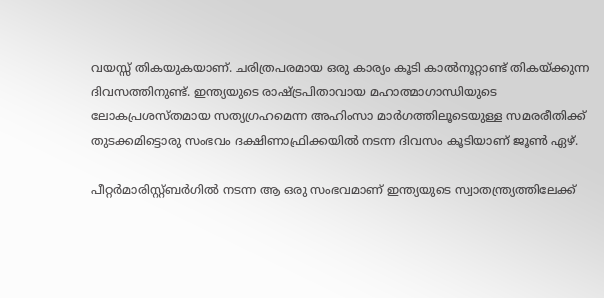വയസ്സ് തികയുകയാണ്. ചരിത്രപരമായ ഒരു കാര്യം കൂടി കാല്‍നൂറ്റാണ്ട് തികയ്ക്കുന്ന ദിവസത്തിനുണ്ട്. ഇന്ത്യയുടെ രാഷ്ട്രപിതാവായ മഹാത്മാഗാന്ധിയുടെ ലോകപ്രശസ്തമായ സത്യഗ്രഹമെന്ന അഹിംസാ മാര്‍ഗത്തിലൂടെയുള്ള സമരരീതിക്ക് തുടക്കമിട്ടൊരു സംഭവം ദക്ഷിണാഫ്രിക്കയില്‍ നടന്ന ദിവസം കൂടിയാണ് ജൂണ്‍ ഏഴ്.

പീറ്റര്‍മാരിസ്റ്റ്ബര്‍ഗില്‍ നടന്ന ആ ഒരു സംഭവമാണ് ഇന്ത്യയുടെ സ്വാതന്ത്ര്യത്തിലേക്ക്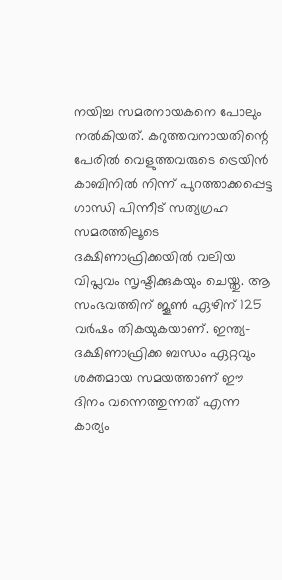നയിച്ച സമരനായകനെ പോലും നല്‍കിയത്. കറുത്തവനായതിന്റെ പേരില്‍ വെളുത്തവരുടെ ട്രെയിന്‍ കാബിനില്‍ നിന്ന് പുറത്താക്കപ്പെട്ട ഗാന്ധി പിന്നീട് സത്യഗ്രഹ സമരത്തിലൂടെ ദക്ഷിണാഫ്രിക്കയില്‍ വലിയ വിപ്ലവം സൃഷ്ടിക്കുകയും ചെയ്തു. ആ സംഭവത്തിന് ജൂണ്‍ ഏഴിന് 125 വര്‍ഷം തികയുകയാണ്. ഇന്ത്യ-ദക്ഷിണാഫ്രിക്ക ബന്ധം ഏറ്റവും ശക്തമായ സമയത്താണ് ഈ ദിനം വന്നെത്തുന്നത് എന്ന കാര്യം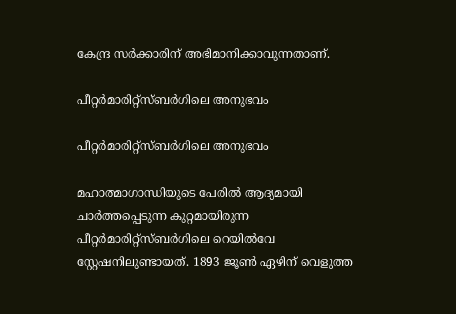കേന്ദ്ര സര്‍ക്കാരിന് അഭിമാനിക്കാവുന്നതാണ്.

പീറ്റര്‍മാരിറ്റ്‌സ്ബര്‍ഗിലെ അനുഭവം

പീറ്റര്‍മാരിറ്റ്‌സ്ബര്‍ഗിലെ അനുഭവം

മഹാത്മാഗാന്ധിയുടെ പേരില്‍ ആദ്യമായി ചാര്‍ത്തപ്പെടുന്ന കുറ്റമായിരുന്ന പീറ്റര്‍മാരിറ്റ്‌സ്ബര്‍ഗിലെ റെയില്‍വേ സ്റ്റേഷനിലുണ്ടായത്. 1893 ജൂണ്‍ ഏഴിന് വെളുത്ത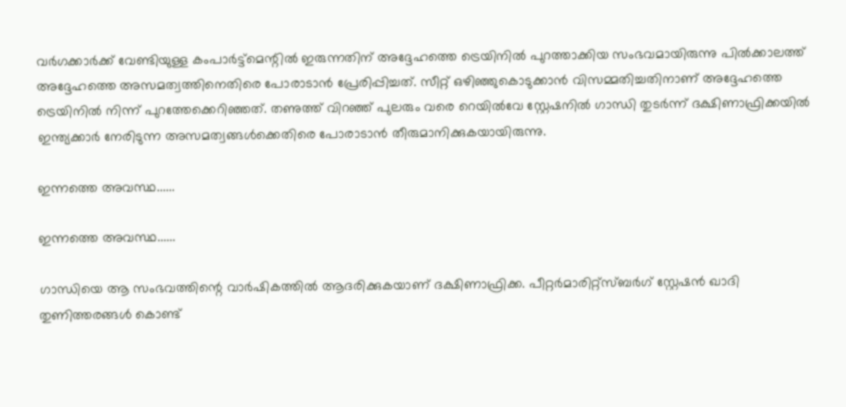വര്‍ഗക്കാര്‍ക്ക് വേണ്ടിയുള്ള കംപാര്‍ട്ട്‌മെന്റില്‍ ഇരുന്നതിന് അദ്ദേഹത്തെ ട്രെയിനില്‍ പുറത്താക്കിയ സംഭവമായിരുന്നു പില്‍ക്കാലത്ത് അദ്ദേഹത്തെ അസമത്വത്തിനെതിരെ പോരാടാന്‍ പ്രേരിപ്പിച്ചത്. സീറ്റ് ഒഴിഞ്ഞുകൊടുക്കാന്‍ വിസമ്മതിച്ചതിനാണ് അദ്ദേഹത്തെ ട്രെയിനില്‍ നിന്ന് പുറത്തേക്കെറിഞ്ഞത്. തണുത്ത് വിറഞ്ഞ് പുലരും വരെ റെയില്‍വേ സ്റ്റേഷനില്‍ ഗാന്ധി തുടര്‍ന്ന് ദക്ഷിണാഫ്രിക്കയില്‍ ഇന്ത്യക്കാര്‍ നേരിടുന്ന അസമത്വങ്ങള്‍ക്കെതിരെ പോരാടാന്‍ തീരുമാനിക്കുകയായിരുന്നു.

ഇന്നത്തെ അവസ്ഥ......

ഇന്നത്തെ അവസ്ഥ......

ഗാന്ധിയെ ആ സംഭവത്തിന്റെ വാര്‍ഷികത്തില്‍ ആദരിക്കുകയാണ് ദക്ഷിണാഫ്രിക്ക. പീറ്റര്‍മാരിറ്റ്‌സ്ബര്‍ഗ് സ്റ്റേഷന്‍ ഖാദി തുണിത്തരങ്ങള്‍ കൊണ്ട്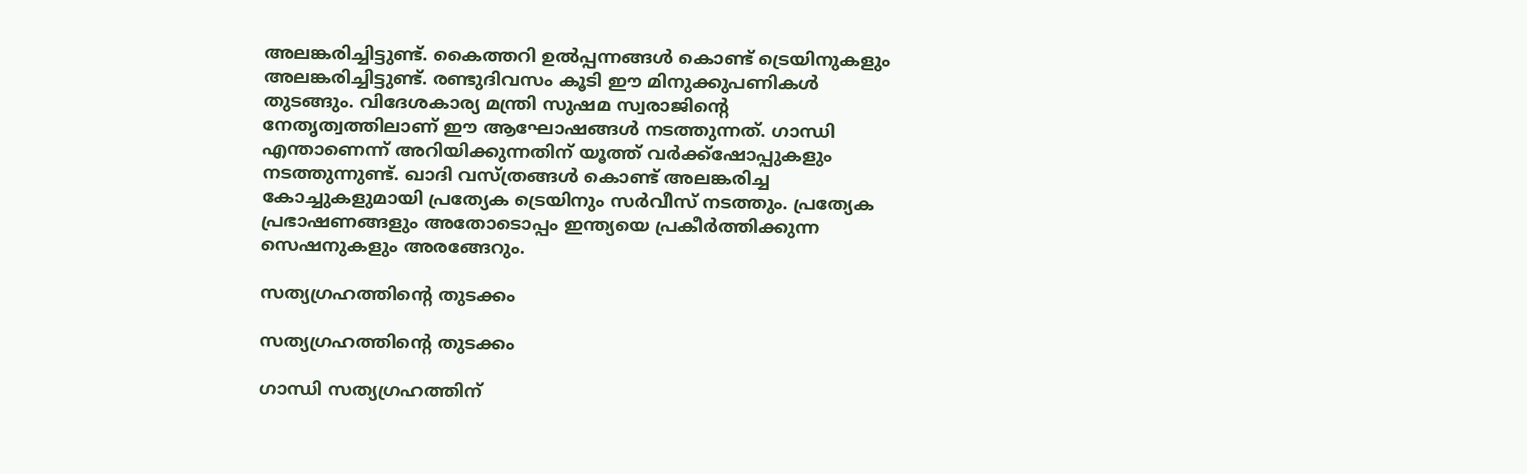അലങ്കരിച്ചിട്ടുണ്ട്. കൈത്തറി ഉല്‍പ്പന്നങ്ങള്‍ കൊണ്ട് ട്രെയിനുകളും അലങ്കരിച്ചിട്ടുണ്ട്. രണ്ടുദിവസം കൂടി ഈ മിനുക്കുപണികള്‍ തുടങ്ങും. വിദേശകാര്യ മന്ത്രി സുഷമ സ്വരാജിന്റെ നേതൃത്വത്തിലാണ് ഈ ആഘോഷങ്ങള്‍ നടത്തുന്നത്. ഗാന്ധി എന്താണെന്ന് അറിയിക്കുന്നതിന് യൂത്ത് വര്‍ക്ക്‌ഷോപ്പുകളും നടത്തുന്നുണ്ട്. ഖാദി വസ്ത്രങ്ങള്‍ കൊണ്ട് അലങ്കരിച്ച കോച്ചുകളുമായി പ്രത്യേക ട്രെയിനും സര്‍വീസ് നടത്തും. പ്രത്യേക പ്രഭാഷണങ്ങളും അതോടൊപ്പം ഇന്ത്യയെ പ്രകീര്‍ത്തിക്കുന്ന സെഷനുകളും അരങ്ങേറും.

സത്യഗ്രഹത്തിന്റെ തുടക്കം

സത്യഗ്രഹത്തിന്റെ തുടക്കം

ഗാന്ധി സത്യഗ്രഹത്തിന്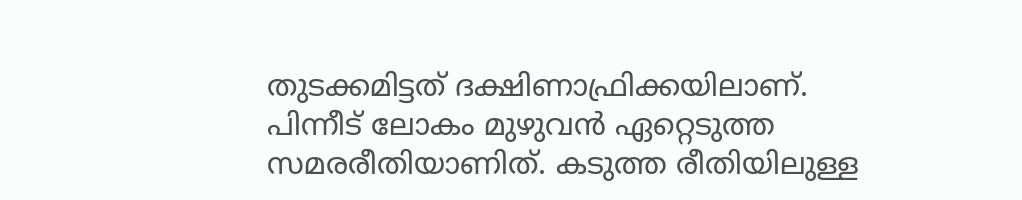തുടക്കമിട്ടത് ദക്ഷിണാഫ്രിക്കയിലാണ്. പിന്നീട് ലോകം മുഴുവന്‍ ഏറ്റെടുത്ത സമരരീതിയാണിത്. കടുത്ത രീതിയിലുള്ള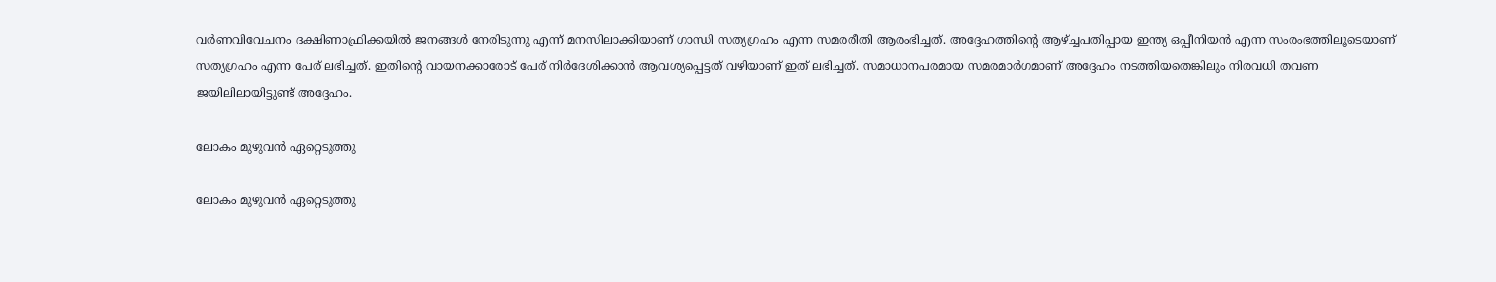വര്‍ണവിവേചനം ദക്ഷിണാഫ്രിക്കയില്‍ ജനങ്ങള്‍ നേരിടുന്നു എന്ന് മനസിലാക്കിയാണ് ഗാന്ധി സത്യഗ്രഹം എന്ന സമരരീതി ആരംഭിച്ചത്. അദ്ദേഹത്തിന്റെ ആഴ്ച്ചപതിപ്പായ ഇന്ത്യ ഒപ്പീനിയന്‍ എന്ന സംരംഭത്തിലൂടെയാണ് സത്യഗ്രഹം എന്ന പേര് ലഭിച്ചത്. ഇതിന്റെ വായനക്കാരോട് പേര് നിര്‍ദേശിക്കാന്‍ ആവശ്യപ്പെട്ടത് വഴിയാണ് ഇത് ലഭിച്ചത്. സമാധാനപരമായ സമരമാര്‍ഗമാണ് അദ്ദേഹം നടത്തിയതെങ്കിലും നിരവധി തവണ ജയിലിലായിട്ടുണ്ട് അദ്ദേഹം.

ലോകം മുഴുവന്‍ ഏറ്റെടുത്തു

ലോകം മുഴുവന്‍ ഏറ്റെടുത്തു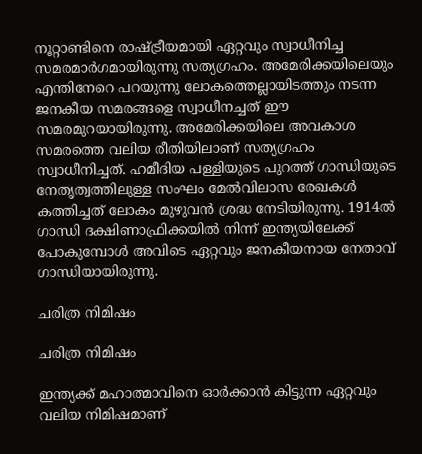നൂറ്റാണ്ടിനെ രാഷ്ട്രീയമായി ഏറ്റവും സ്വാധീനിച്ച സമരമാര്‍ഗമായിരുന്നു സത്യഗ്രഹം. അമേരിക്കയിലെയും എന്തിനേറെ പറയുന്നു ലോകത്തെല്ലായിടത്തും നടന്ന ജനകീയ സമരങ്ങളെ സ്വാധീനച്ചത് ഈ സമരമുറയായിരുന്നു. അമേരിക്കയിലെ അവകാശ സമരത്തെ വലിയ രീതിയിലാണ് സത്യഗ്രഹം സ്വാധീനിച്ചത്. ഹമീദിയ പള്ളിയുടെ പുറത്ത് ഗാന്ധിയുടെ നേതൃത്വത്തിലുള്ള സംഘം മേല്‍വിലാസ രേഖകള്‍ കത്തിച്ചത് ലോകം മുഴുവന്‍ ശ്രദ്ധ നേടിയിരുന്നു. 1914ല്‍ ഗാന്ധി ദക്ഷിണാഫ്രിക്കയില്‍ നിന്ന് ഇന്ത്യയിലേക്ക് പോകുമ്പോള്‍ അവിടെ ഏറ്റവും ജനകീയനായ നേതാവ് ഗാന്ധിയായിരുന്നു.

ചരിത്ര നിമിഷം

ചരിത്ര നിമിഷം

ഇന്ത്യക്ക് മഹാത്മാവിനെ ഓര്‍ക്കാന്‍ കിട്ടുന്ന ഏറ്റവും വലിയ നിമിഷമാണ്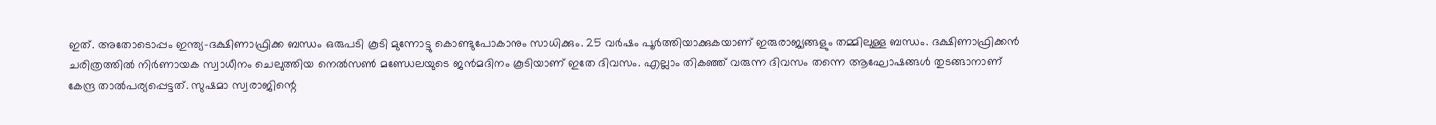ഇത്. അതോടൊപ്പം ഇന്ത്യ-ദക്ഷിണാഫ്രിക്ക ബന്ധം ഒരുപടി കൂടി മുന്നോട്ടു കൊണ്ടുപോകാനും സാധിക്കും. 25 വര്‍ഷം പൂര്‍ത്തിയാക്കുകയാണ് ഇരുരാജ്യങ്ങളും തമ്മിലുള്ള ബന്ധം. ദക്ഷിണാഫ്രിക്കന്‍ ചരിത്രത്തില്‍ നിര്‍ണായക സ്വാധീനം ചെലുത്തിയ നെല്‍സണ്‍ മണ്ഡേലയുടെ ജന്‍മദിനം കൂടിയാണ് ഇതേ ദിവസം. എല്ലാം തികഞ്ഞ് വരുന്ന ദിവസം തന്നെ ആഘോഷങ്ങള്‍ തുടങ്ങാനാണ് കേന്ദ്ര താല്‍പര്യപ്പെട്ടത്. സുഷമാ സ്വരാജിന്റെ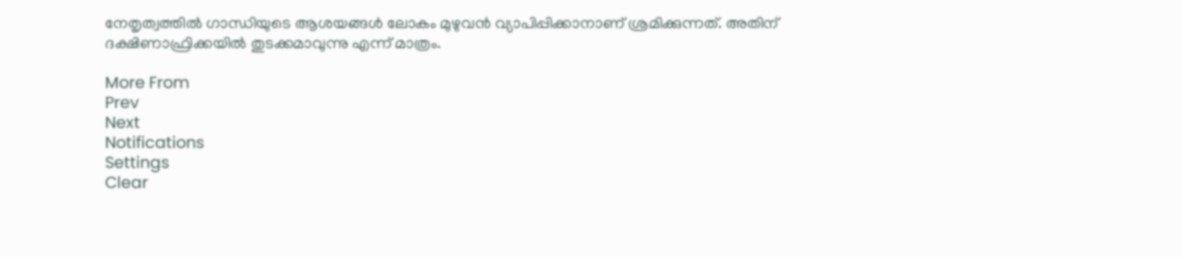നേതൃത്വത്തില്‍ ഗാന്ധിയുടെ ആശയങ്ങള്‍ ലോകം മുഴുവന്‍ വ്യാപിപ്പിക്കാനാണ് ശ്രമിക്കുന്നത്. അതിന് ദക്ഷിണാഫ്രിക്കയില്‍ തുടക്കമാവുന്നു എന്ന് മാത്രം.

More From
Prev
Next
Notifications
Settings
Clear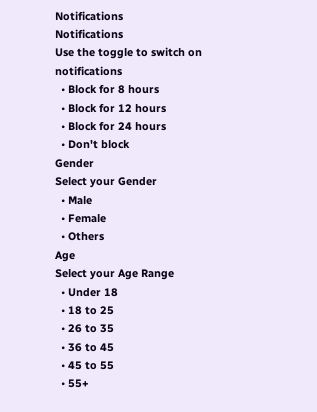Notifications
Notifications
Use the toggle to switch on notifications
  • Block for 8 hours
  • Block for 12 hours
  • Block for 24 hours
  • Don't block
Gender
Select your Gender
  • Male
  • Female
  • Others
Age
Select your Age Range
  • Under 18
  • 18 to 25
  • 26 to 35
  • 36 to 45
  • 45 to 55
  • 55+